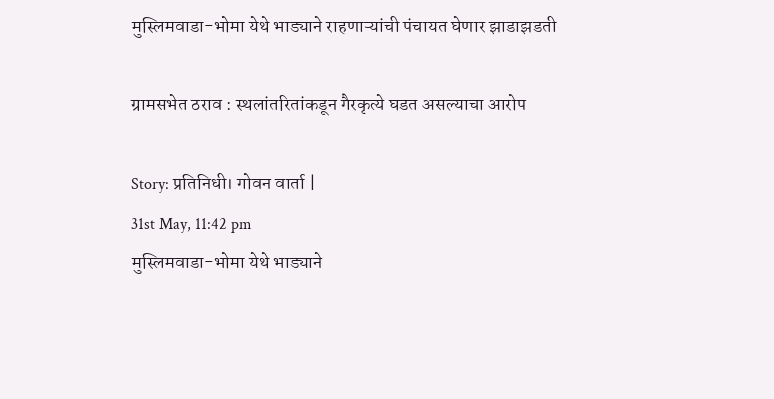मुस्लिमवाडा-भोमा येथे भाड्याने राहणाऱ्यांची पंचायत घेणार झाडाझडती

ग्रामसभेत ठराव : स्थलांतरितांकडून गैरकृत्ये घडत असल्याचा आरोप

Story: प्रतिनिधी। गोवन वार्ता |
31st May, 11:42 pm
मुस्लिमवाडा-भोमा येथे भाड्याने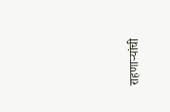राहणाऱ्यांची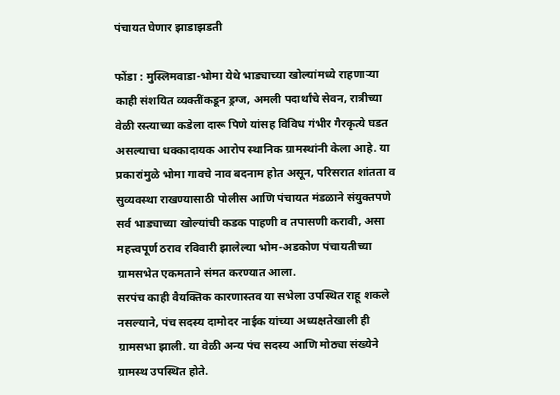पंचायत घेणार झाडाझडती

फोंडा : मुस्लिमवाडा-भोमा येथे भाड्याच्या खोल्यांमध्ये राहणाऱ्या काही संशयित व्यक्तींकडून ड्रग्ज, अमली पदार्थांचे सेवन, रात्रीच्या वेळी रस्त्याच्या कडेला दारू पिणे यांसह विविध गंभीर गैरकृत्ये घडत असल्याचा धक्कादायक आरोप स्थानिक ग्रामस्थांनी केला आहे. या प्रकारांमुळे भोमा गावचे नाव बदनाम होत असून, परिसरात शांतता व सुव्यवस्था राखण्यासाठी पोलीस आणि पंचायत मंडळाने संयुक्तपणे सर्व भाड्याच्या खोल्यांची कडक पाहणी व तपासणी करावी, असा महत्त्वपूर्ण ठराव रविवारी झालेल्या भोम-अडकोण पंचायतीच्या ग्रामसभेत एकमताने संमत करण्यात आला.
सरपंच काही वैयक्तिक कारणास्तव या सभेला उपस्थित राहू शकले नसल्याने, पंच सदस्य दामोदर नाईक यांच्या अध्यक्षतेखाली ही ग्रामसभा झाली. या वेळी अन्य पंच सदस्य आणि मोठ्या संख्येने ग्रामस्थ उपस्थित होते.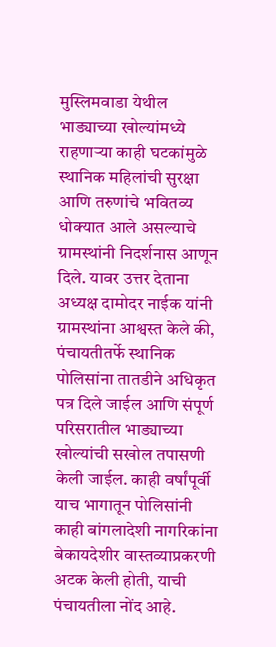मुस्लिमवाडा येथील भाड्याच्या खोल्यांमध्ये राहणाऱ्या काही घटकांमुळे स्थानिक महिलांची सुरक्षा आणि तरुणांचे भवितव्य धोक्यात आले असल्याचे ग्रामस्थांनी निदर्शनास आणून दिले. यावर उत्तर देताना अध्यक्ष दामोदर नाईक यांनी ग्रामस्थांना आश्वस्त केले की, पंचायतीतर्फे स्थानिक पोलिसांना तातडीने अधिकृत पत्र दिले जाईल आणि संपूर्ण परिसरातील भाड्याच्या खोल्यांची सखोल तपासणी केली जाईल. काही वर्षांपूर्वी याच भागातून पोलिसांनी काही बांगलादेशी नागरिकांना बेकायदेशीर वास्तव्याप्रकरणी अटक केली होती, याची पंचायतीला नोंद आहे.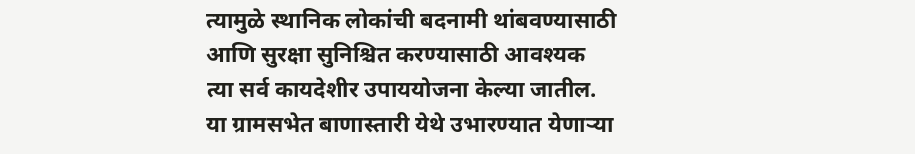त्यामुळे स्थानिक लोकांची बदनामी थांबवण्यासाठी आणि सुरक्षा सुनिश्चित करण्यासाठी आवश्यक त्या सर्व कायदेशीर उपाययोजना केल्या जातील.
या ग्रामसभेत बाणास्तारी येथे उभारण्यात येणाऱ्या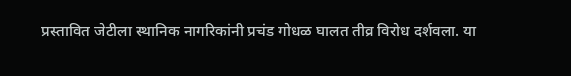प्रस्तावित जेटीला स्थानिक नागरिकांनी प्रचंड गोधळ घालत तीव्र विरोध दर्शवला. या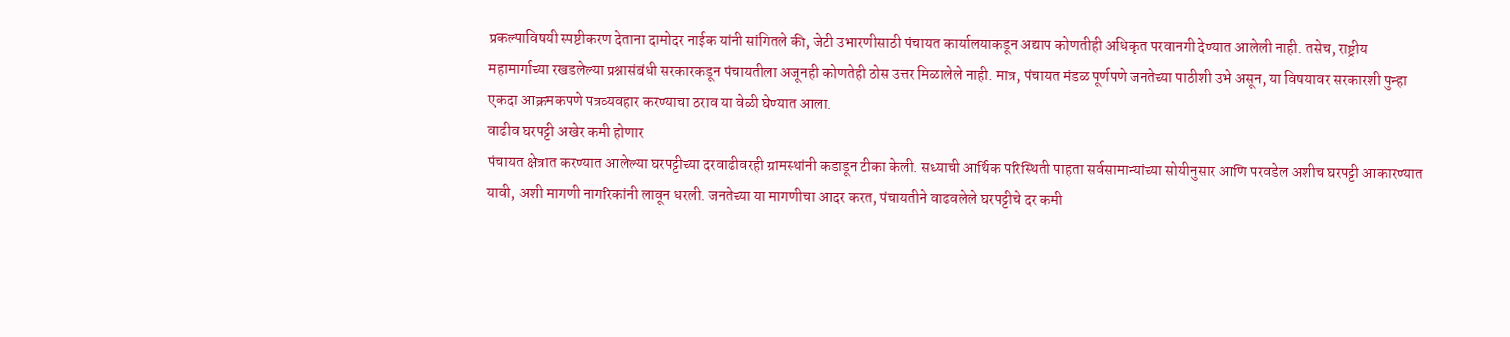प्रकल्पाविषयी स्पष्टीकरण देताना दामोदर नाईक यांनी सांगितले की, जेटी उभारणीसाठी पंचायत कार्यालयाकडून अद्याप कोणतीही अधिकृत परवानगी देण्यात आलेली नाही. तसेच, राष्ट्रीय महामार्गाच्या रखडलेल्या प्रश्नासंबंधी सरकारकडून पंचायतीला अजूनही कोणतेही ठोस उत्तर मिळालेले नाही. मात्र, पंचायत मंडळ पूर्णपणे जनतेच्या पाठीशी उभे असून, या विषयावर सरकारशी पुन्हा एकदा आक्रमकपणे पत्रव्यवहार करण्याचा ठराव या वेळी घेण्यात आला.
वाढीव घरपट्टी अखेर कमी होणार
पंचायत क्षेत्रात करण्यात आलेल्या घरपट्टीच्या दरवाढीवरही ग्रामस्थांनी कडाडून टीका केली. सध्याची आर्थिक परिस्थिती पाहता सर्वसामान्यांच्या सोयीनुसार आणि परवडेल अशीच घरपट्टी आकारण्यात यावी, अशी मागणी नागरिकांनी लावून धरली. जनतेच्या या मागणीचा आदर करत, पंचायतीने वाढवलेले घरपट्टीचे दर कमी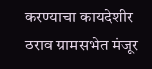करण्याचा कायदेशीर ठराव ग्रामसभेत मंजूर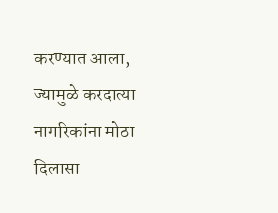करण्यात आला, ज्यामुळे करदात्या नागरिकांना मोठा दिलासा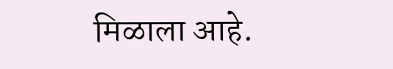मिळाला आहे.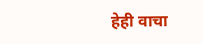हेही वाचा